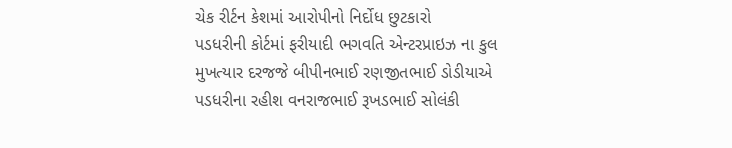ચેક રીર્ટન કેશમાં આરોપીનો નિર્દોધ છુટકારો
પડધરીની કોર્ટમાં ફરીયાદી ભગવતિ એન્ટરપ્રાઇઝ ના કુલ મુખત્યાર દરજજે બીપીનભાઈ રણજીતભાઈ ડોડીયાએ પડધરીના રહીશ વનરાજભાઈ રૂખડભાઈ સોલંકી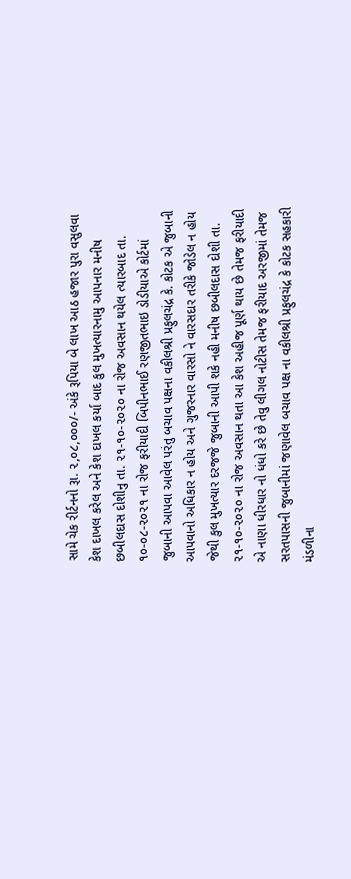સામે ચેક રીર્ટનનો રૂા. ૨,૦૮,૦૦૦/- અંકે રૂપિયા બે લાખ આઠ હજાર પુરા વસુલવા કેશ દાખલ કરેલ અને કેશ દાખલ કર્યા બાદ કુલ મુખત્યારનામુ આપનાર મનીષ છબીલદાસ દોશીનુ તા. ૨૧-૧૦-૨૦૨૦ ના રોજ અવસાન થયેલ ત્યારબાદ તા. ૧૦-૦૮-૨૦૨૧ ના રોજ ફરીયાદી બિપીનભાઈ રણજીતભાઇ ડોડીયાએ કોર્ટમાં જુબાની આપવા આવેલ પરંતુ બચાવ પક્ષના વકીલશ્રી પ્રફુલચંદ્ર કે. કોટક એ જુબાની આપવાનો અધિકાર ન હોય અને ગુજરનાર વારસો ને વારસદાર તરીકે જોડેલ ન હોય જેથી કુલ મુખત્યાર દરજજે જુબાની આપી શકે નહી મનીષ છબીલદાસ દોશી તા. ૨૧-૧૦-૨૦૨૦ ના રોજ અવસાન થતા આ કેશ અહીજ પૂર્ણ થાય છે તેમજ ફરીયાદી એ નાણા ધીરધાર નો ધંધો કરે છે તેવુ લીગલ નોટીસ તેમજ ફરીયાદ અરજીમાં તેમજ સરતપાસની જુબાનીમાં જણાવેલ બચાવ પક્ષ ના વકીલશ્રી પ્રફુલચંદ્ર કે કોટક સહકારી મંડળીના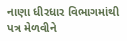નાણા ધીરધાર વિભાગમાંથી પત્ર મેળવીને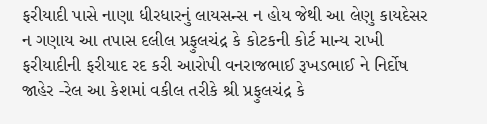ફરીયાદી પાસે નાણા ધીરધારનું લાયસન્સ ન હોય જેથી આ લેણુ કાયદેસર ન ગણાય આ તપાસ દલીલ પ્રફુલચંદ્ર કે કોટકની કોર્ટ માન્ય રાખી ફરીયાદીની ફરીયાદ રદ કરી આરોપી વનરાજભાઈ રૂખડભાઈ ને નિર્દોષ જાહેર -રેલ આ કેશમાં વકીલ તરીકે શ્રી પ્રફુલચંદ્ર કે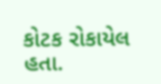કોટક રોકાયેલ હતા.